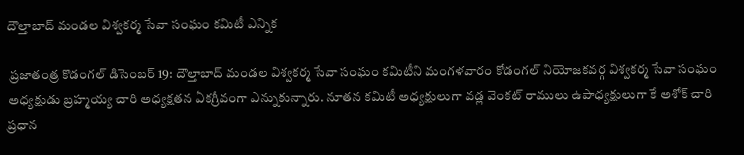దౌల్తాబాద్ మండల విశ్వకర్మ సేవా సంఘం కమిటీ ఎన్నిక

 ప్రజాతంత్ర కొడంగల్ డిసెంబర్ 19: దౌల్తాబాద్ మండల విశ్వకర్మ సేవా సంఘం కమిటీని మంగళవారం కోడంగల్ నియోజకవర్గ విశ్వకర్మ సేవా సంఘం అధ్యక్షుడు బ్రహ్మయ్య చారి అధ్యక్షతన ఏకగ్రీవంగా ఎన్నుకున్నారు. నూతన కమిటీ అధ్యక్షులుగా వడ్ల వెంకట్ రాములు ఉపాధ్యక్షులుగా కే అశోక్ చారి ప్రధాన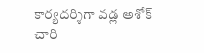కార్యదర్శిగా వడ్ల అశోక్ చారి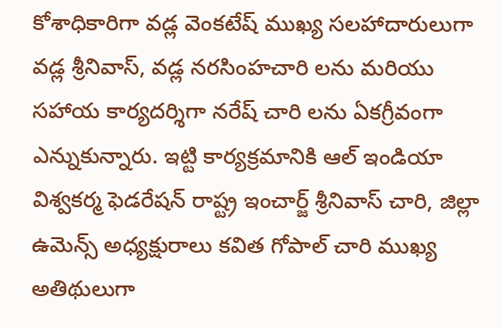కోశాధికారిగా వడ్ల వెంకటేష్ ముఖ్య సలహాదారులుగా వడ్ల శ్రీనివాస్, వడ్ల నరసింహచారి లను మరియు సహాయ కార్యదర్శిగా నరేష్ చారి లను ఏకగ్రీవంగా ఎన్నుకున్నారు. ఇట్టి కార్యక్రమానికి ఆల్ ఇండియా విశ్వకర్మ ఫెడరేషన్ రాష్ట్ర ఇంచార్జ్ శ్రీనివాస్ చారి, జిల్లా ఉమెన్స్ అధ్యక్షురాలు కవిత గోపాల్ చారి ముఖ్య అతిథులుగా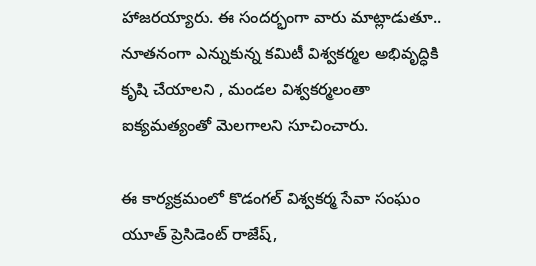హాజరయ్యారు. ఈ సందర్భంగా వారు మాట్లాడుతూ.. నూతనంగా ఎన్నుకున్న కమిటీ విశ్వకర్మల అభివృద్ధికి కృషి చేయాలని , మండల విశ్వకర్మలంతా ఐక్యమత్యంతో మెలగాలని సూచించారు.

ఈ కార్యక్రమంలో కొడంగల్ విశ్వకర్మ సేవా సంఘం యూత్ ప్రెసిడెంట్ రాజేష్,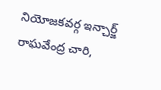నియోజకవర్గ ఇన్చార్జ్ రాఘవేంద్ర చారి,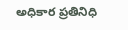అధికార ప్రతినిధి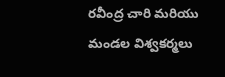రవీంద్ర చారి మరియు మండల విశ్వకర్మలు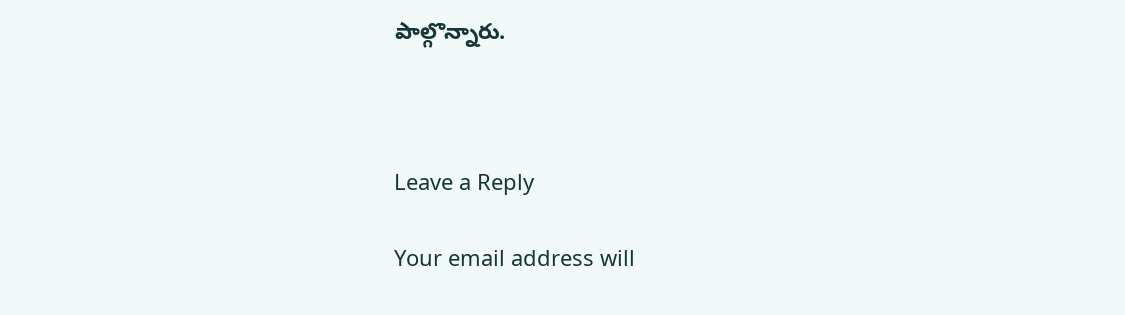పాల్గొన్నారు.



Leave a Reply

Your email address will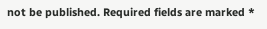not be published. Required fields are marked *